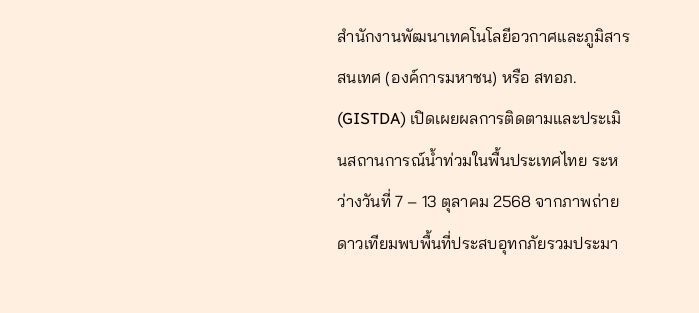สำนักงานพัฒนาเทคโนโลยีอวกาศและภูมิสารสนเทศ (องค์การมหาชน) หรือ สทอภ. (GISTDA) เปิดเผยผลการติดตามและประเมินสถานการณ์น้ำท่วมในพื้นประเทศไทย ระหว่างวันที่ 7 – 13 ตุลาคม 2568 จากภาพถ่ายดาวเทียมพบพื้นที่ประสบอุทกภัยรวมประมา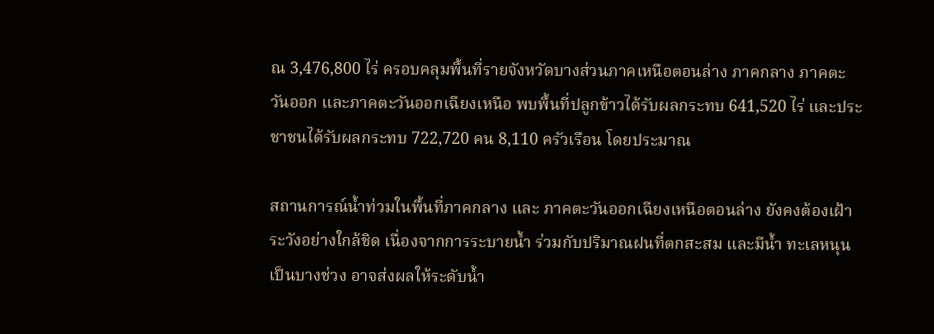ณ 3,476,800 ไร่ ครอบคลุมพื้นที่รายจังหวัดบางส่วนภาคเหนือตอนล่าง ภาคกลาง ภาคตะวันออก และภาคตะวันออกเฉียงเหนือ พบพื้นที่ปลูกข้าวได้รับผลกระทบ 641,520 ไร่ และประชาชนได้รับผลกระทบ 722,720 คน 8,110 ครัวเรือน โดยประมาณ

สถานการณ์น้ำท่วมในพื้นที่ภาคกลาง และ ภาคตะวันออกเฉียงเหนือตอนล่าง ยังคงต้องเฝ้าระวังอย่างใกล้ชิด เนื่องจากการระบายน้ำ ร่วมกับปริมาณฝนที่ตกสะสม และมีน้ำ ทะเลหนุนเป็นบางช่วง อาจส่งผลให้ระดับน้ำ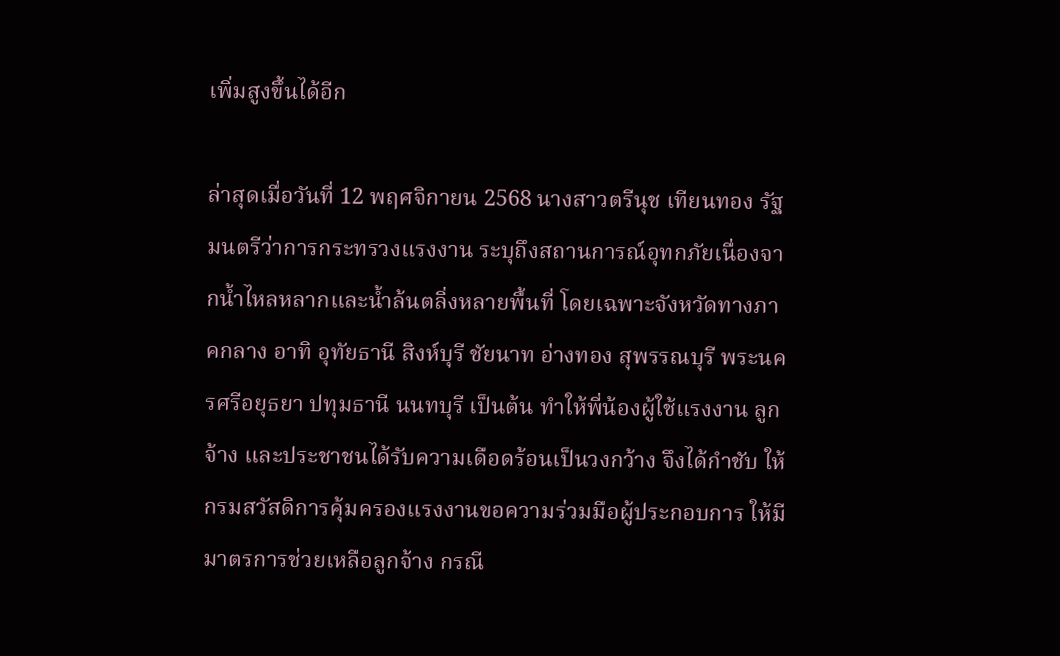เพิ่มสูงขึ้นได้อีก

ล่าสุดเมื่อวันที่ 12 พฤศจิกายน 2568 นางสาวตรีนุช เทียนทอง รัฐมนตรีว่าการกระทรวงแรงงาน ระบุถึงสถานการณ์อุทกภัยเนื่องจากน้ำไหลหลากและน้ำล้นตลิ่งหลายพื้นที่ โดยเฉพาะจังหวัดทางภาคกลาง อาทิ อุทัยธานี สิงห์บุรี ชัยนาท อ่างทอง สุพรรณบุรี พระนครศรีอยุธยา ปทุมธานี นนทบุรี เป็นต้น ทำให้พี่น้องผู้ใช้แรงงาน ลูกจ้าง และประชาชนได้รับความเดือดร้อนเป็นวงกว้าง จึงได้กำชับ ให้กรมสวัสดิการคุ้มครองแรงงานขอความร่วมมือผู้ประกอบการ ให้มีมาตรการช่วยเหลือลูกจ้าง กรณี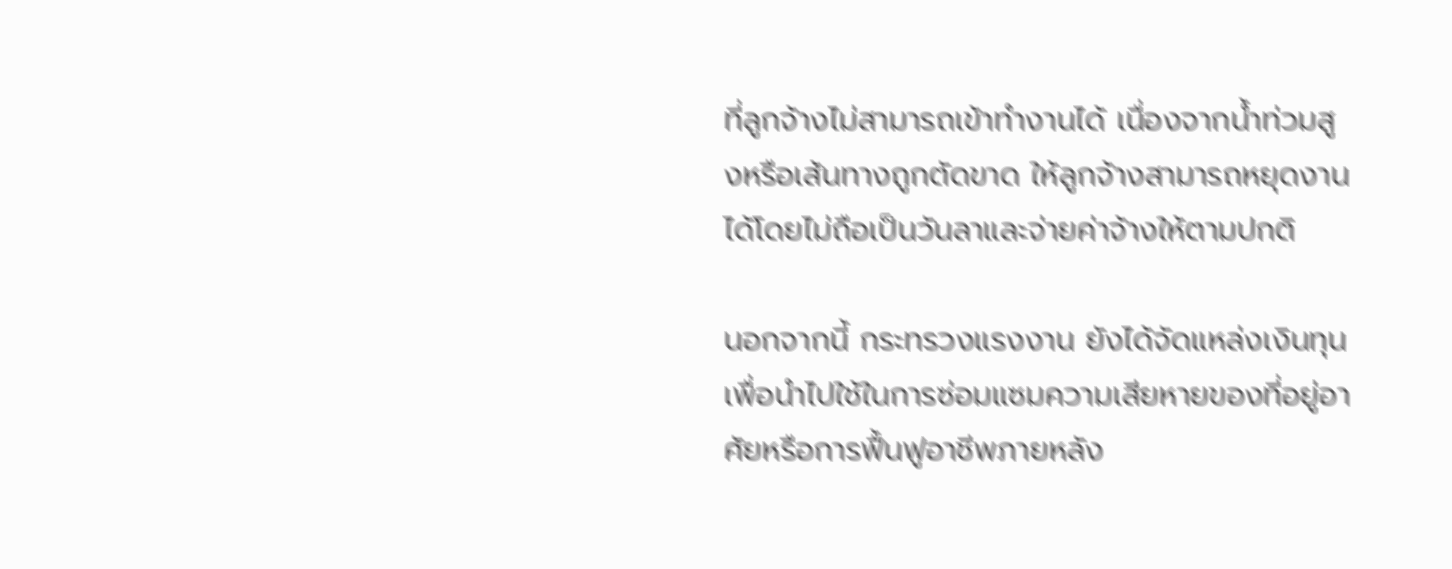ที่ลูกจ้างไม่สามารถเข้าทำงานได้ เนื่องจากน้ำท่วมสูงหรือเส้นทางถูกตัดขาด ให้ลูกจ้างสามารถหยุดงานได้โดยไม่ถือเป็นวันลาและจ่ายค่าจ้างให้ตามปกติ

นอกจากนี้ กระทรวงแรงงาน ยังได้จัดแหล่งเงินทุนเพื่อนำไปใช้ในการซ่อมแซมความเสียหายของที่อยู่อาศัยหรือการฟื้นฟูอาชีพภายหลัง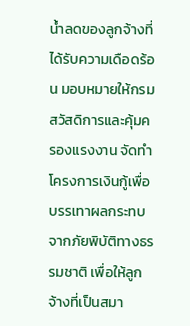น้ำลดของลูกจ้างที่ได้รับความเดือดร้อน มอบหมายให้กรมสวัสดิการและคุ้มครองแรงงาน จัดทำโครงการเงินกู้เพื่อบรรเทาผลกระทบจากภัยพิบัติทางธรรมชาติ เพื่อให้ลูกจ้างที่เป็นสมา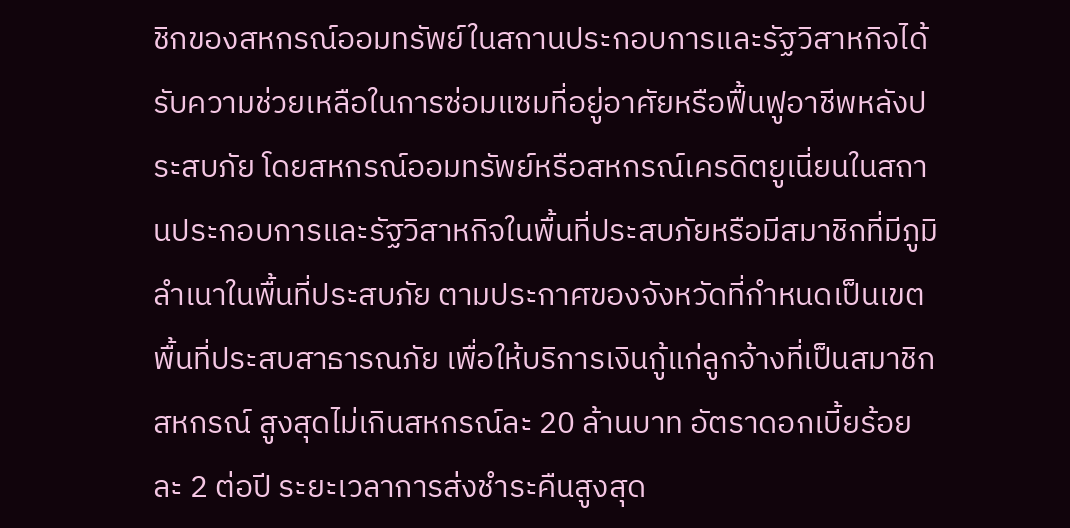ชิกของสหกรณ์ออมทรัพย์ในสถานประกอบการและรัฐวิสาหกิจได้รับความช่วยเหลือในการซ่อมแซมที่อยู่อาศัยหรือฟื้นฟูอาชีพหลังประสบภัย โดยสหกรณ์ออมทรัพย์หรือสหกรณ์เครดิตยูเนี่ยนในสถานประกอบการและรัฐวิสาหกิจในพื้นที่ประสบภัยหรือมีสมาชิกที่มีภูมิลำเนาในพื้นที่ประสบภัย ตามประกาศของจังหวัดที่กำหนดเป็นเขตพื้นที่ประสบสาธารณภัย เพื่อให้บริการเงินกู้แก่ลูกจ้างที่เป็นสมาชิกสหกรณ์ สูงสุดไม่เกินสหกรณ์ละ 20 ล้านบาท อัตราดอกเบี้ยร้อยละ 2 ต่อปี ระยะเวลาการส่งชำระคืนสูงสุด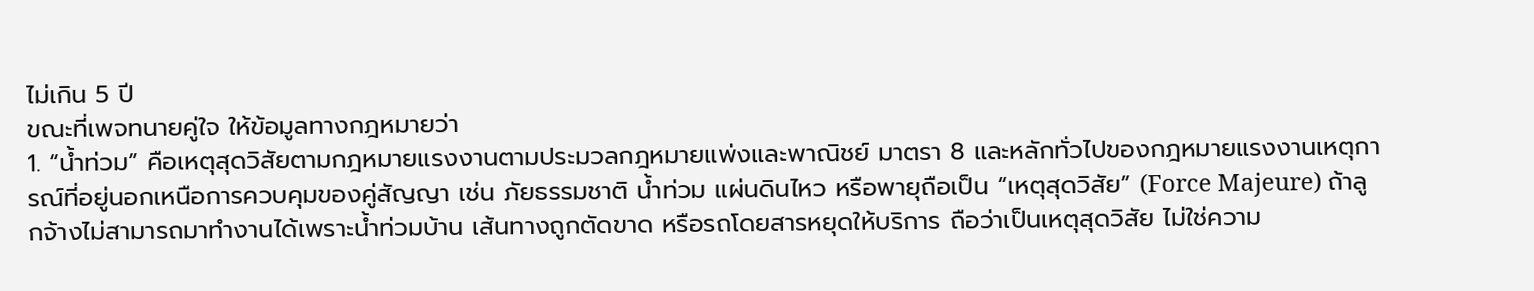ไม่เกิน 5 ปี
ขณะที่เพจทนายคู่ใจ ให้ข้อมูลทางกฎหมายว่า
1. “น้ำท่วม” คือเหตุสุดวิสัยตามกฎหมายแรงงานตามประมวลกฎหมายแพ่งและพาณิชย์ มาตรา 8 และหลักทั่วไปของกฎหมายแรงงานเหตุการณ์ที่อยู่นอกเหนือการควบคุมของคู่สัญญา เช่น ภัยธรรมชาติ น้ำท่วม แผ่นดินไหว หรือพายุถือเป็น “เหตุสุดวิสัย” (Force Majeure) ถ้าลูกจ้างไม่สามารถมาทำงานได้เพราะน้ำท่วมบ้าน เส้นทางถูกตัดขาด หรือรถโดยสารหยุดให้บริการ ถือว่าเป็นเหตุสุดวิสัย ไม่ใช่ความ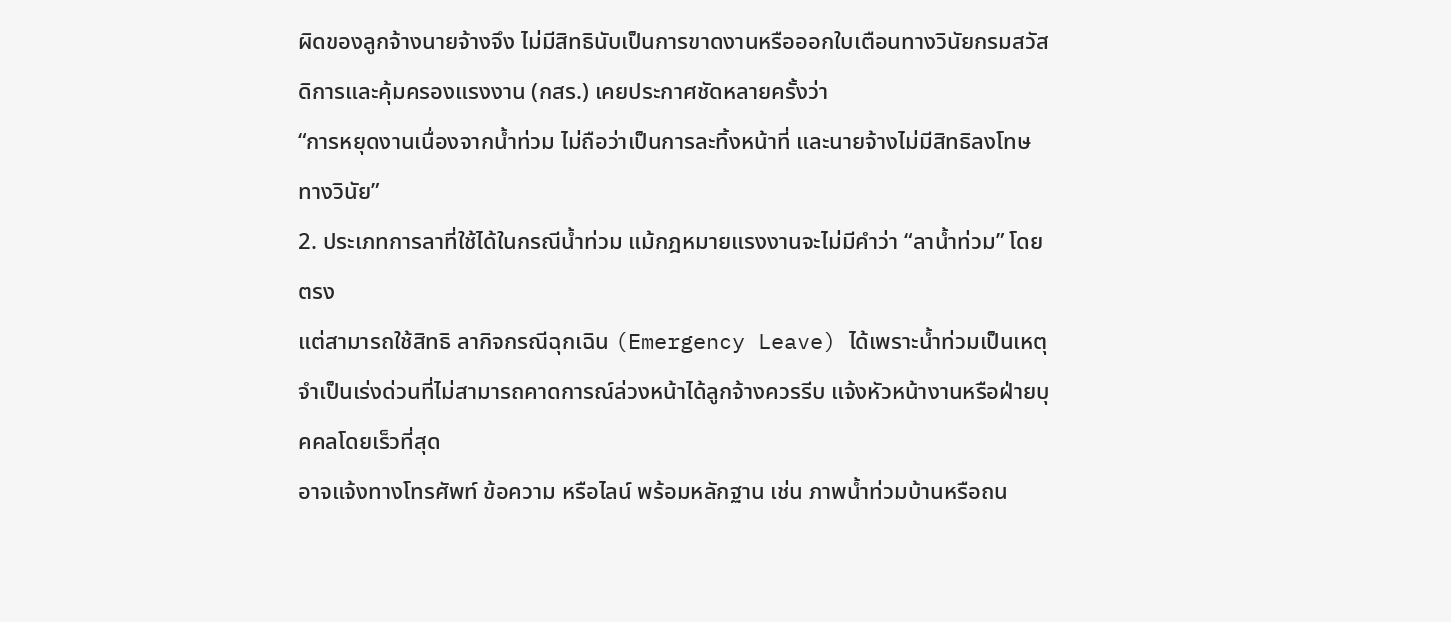ผิดของลูกจ้างนายจ้างจึง ไม่มีสิทธินับเป็นการขาดงานหรือออกใบเตือนทางวินัยกรมสวัสดิการและคุ้มครองแรงงาน (กสร.) เคยประกาศชัดหลายครั้งว่า
“การหยุดงานเนื่องจากน้ำท่วม ไม่ถือว่าเป็นการละทิ้งหน้าที่ และนายจ้างไม่มีสิทธิลงโทษทางวินัย”
2. ประเภทการลาที่ใช้ได้ในกรณีน้ำท่วม แม้กฎหมายแรงงานจะไม่มีคำว่า “ลาน้ำท่วม” โดยตรง
แต่สามารถใช้สิทธิ ลากิจกรณีฉุกเฉิน (Emergency Leave) ได้เพราะน้ำท่วมเป็นเหตุจำเป็นเร่งด่วนที่ไม่สามารถคาดการณ์ล่วงหน้าได้ลูกจ้างควรรีบ แจ้งหัวหน้างานหรือฝ่ายบุคคลโดยเร็วที่สุด
อาจแจ้งทางโทรศัพท์ ข้อความ หรือไลน์ พร้อมหลักฐาน เช่น ภาพน้ำท่วมบ้านหรือถน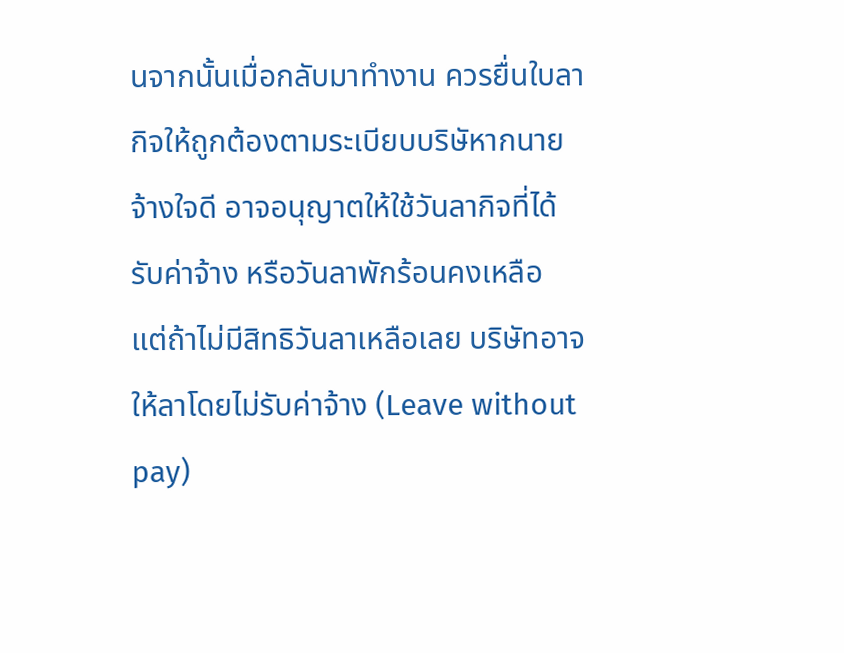นจากนั้นเมื่อกลับมาทำงาน ควรยื่นใบลากิจให้ถูกต้องตามระเบียบบริษัหากนายจ้างใจดี อาจอนุญาตให้ใช้วันลากิจที่ได้รับค่าจ้าง หรือวันลาพักร้อนคงเหลือ
แต่ถ้าไม่มีสิทธิวันลาเหลือเลย บริษัทอาจให้ลาโดยไม่รับค่าจ้าง (Leave without pay)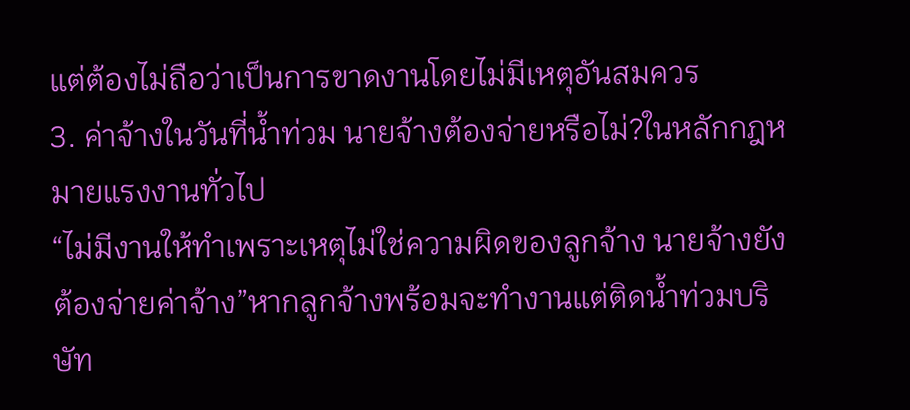แต่ต้องไม่ถือว่าเป็นการขาดงานโดยไม่มีเหตุอันสมควร
3. ค่าจ้างในวันที่น้ำท่วม นายจ้างต้องจ่ายหรือไม่?ในหลักกฎหมายแรงงานทั่วไป
“ไม่มีงานให้ทำเพราะเหตุไม่ใช่ความผิดของลูกจ้าง นายจ้างยังต้องจ่ายค่าจ้าง”หากลูกจ้างพร้อมจะทำงานแต่ติดน้ำท่วมบริษัท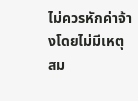ไม่ควรหักค่าจ้างโดยไม่มีเหตุสม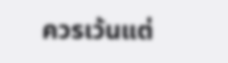ควรเว้นแต่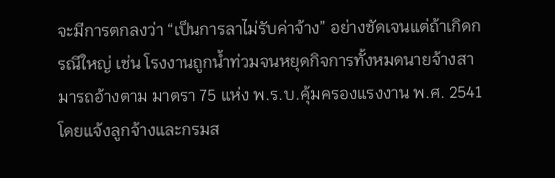จะมีการตกลงว่า “เป็นการลาไม่รับค่าจ้าง” อย่างชัดเจนแต่ถ้าเกิดกรณีใหญ่ เช่น โรงงานถูกน้ำท่วมจนหยุดกิจการทั้งหมดนายจ้างสามารถอ้างตาม มาตรา 75 แห่ง พ.ร.บ.คุ้มครองแรงงาน พ.ศ. 2541โดยแจ้งลูกจ้างและกรมส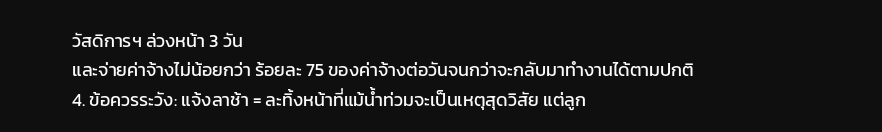วัสดิการฯ ล่วงหน้า 3 วัน
และจ่ายค่าจ้างไม่น้อยกว่า ร้อยละ 75 ของค่าจ้างต่อวันจนกว่าจะกลับมาทำงานได้ตามปกติ
4. ข้อควรระวัง: แจ้งลาช้า = ละทิ้งหน้าที่แม้น้ำท่วมจะเป็นเหตุสุดวิสัย แต่ลูก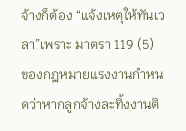จ้างก็ต้อง “แจ้งเหตุให้ทันเวลา”เพราะ มาตรา 119 (5) ของกฎหมายแรงงานกำหนดว่าหากลูกจ้างละทิ้งงานติ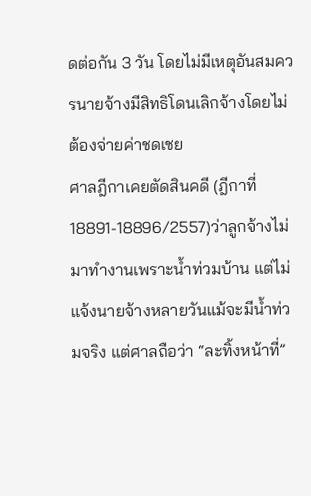ดต่อกัน 3 วัน โดยไม่มีเหตุอันสมควรนายจ้างมีสิทธิโดนเลิกจ้างโดยไม่ต้องจ่ายค่าชดเชย
ศาลฎีกาเคยตัดสินคดี (ฎีกาที่ 18891-18896/2557)ว่าลูกจ้างไม่มาทำงานเพราะน้ำท่วมบ้าน แต่ไม่แจ้งนายจ้างหลายวันแม้จะมีน้ำท่วมจริง แต่ศาลถือว่า “ละทิ้งหน้าที่”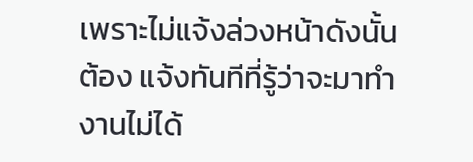เพราะไม่แจ้งล่วงหน้าดังนั้นต้อง แจ้งทันทีที่รู้ว่าจะมาทำงานไม่ได้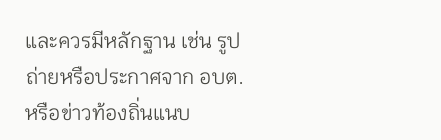และควรมีหลักฐาน เช่น รูปถ่ายหรือประกาศจาก อบต. หรือข่าวท้องถิ่นแนบ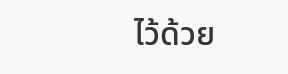ไว้ด้วย